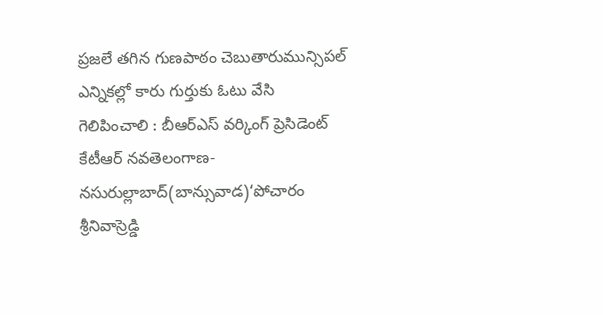ప్రజలే తగిన గుణపాఠం చెబుతారుమున్సిపల్ ఎన్నికల్లో కారు గుర్తుకు ఓటు వేసి గెలిపించాలి : బీఆర్ఎస్ వర్కింగ్ ప్రెసిడెంట్ కేటీఆర్ నవతెలంగాణ- నసురుల్లాబాద్(బాన్సువాడ)‘పోచారం శ్రీనివాస్రెడ్డి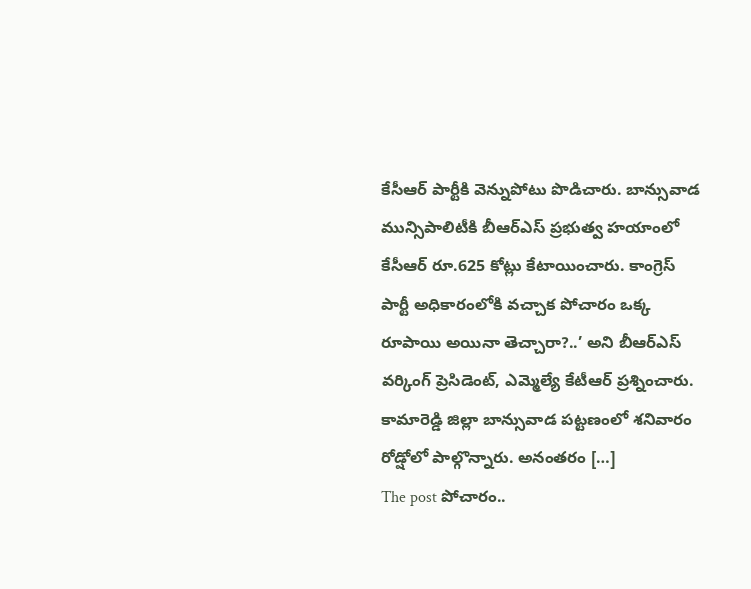కేసీఆర్ పార్టీకి వెన్నుపోటు పొడిచారు. బాన్సువాడ మున్సిపాలిటీకి బీఆర్ఎస్ ప్రభుత్వ హయాంలో కేసీఆర్ రూ.625 కోట్లు కేటాయించారు. కాంగ్రెస్ పార్టీ అధికారంలోకి వచ్చాక పోచారం ఒక్క రూపాయి అయినా తెచ్చారా?..’ అని బీఆర్ఎస్ వర్కింగ్ ప్రెసిడెంట్, ఎమ్మెల్యే కేటీఆర్ ప్రశ్నించారు. కామారెడ్డి జిల్లా బాన్సువాడ పట్టణంలో శనివారం రోడ్షోలో పాల్గొన్నారు. అనంతరం […]
The post పోచారం..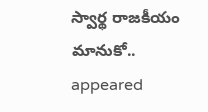స్వార్థ రాజకీయం మానుకో.. appeared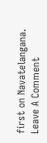first on Navatelangana.
Leave A Comment